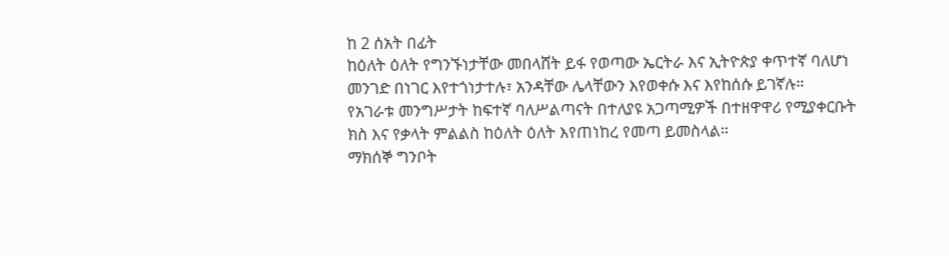ከ 2 ሰአት በፊት
ከዕለት ዕለት የግንኙነታቸው መበላሸት ይፋ የወጣው ኤርትራ እና ኢትዮጵያ ቀጥተኛ ባለሆነ መንገድ በነገር እየተጎነታተሉ፣ አንዳቸው ሌላቸውን እየወቀሱ እና እየከሰሱ ይገኛሉ።
የአገራቱ መንግሥታት ከፍተኛ ባለሥልጣናት በተለያዩ አጋጣሚዎች በተዘዋዋሪ የሚያቀርቡት ክስ እና የቃላት ምልልስ ከዕለት ዕለት እየጠነከረ የመጣ ይመስላል።
ማክሰኞ ግንቦት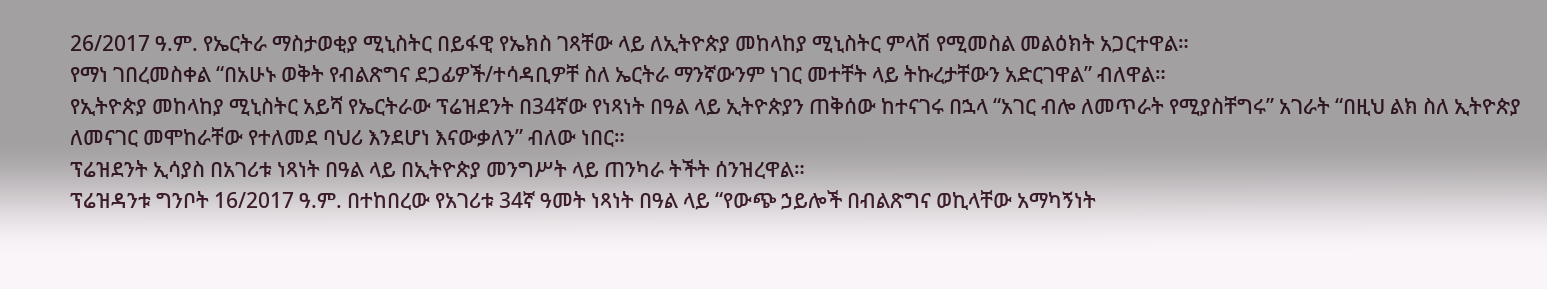26/2017 ዓ.ም. የኤርትራ ማስታወቂያ ሚኒስትር በይፋዊ የኤክስ ገጻቸው ላይ ለኢትዮጵያ መከላከያ ሚኒስትር ምላሽ የሚመስል መልዕክት አጋርተዋል።
የማነ ገበረመስቀል “በአሁኑ ወቅት የብልጽግና ደጋፊዎች/ተሳዳቢዎቸ ስለ ኤርትራ ማንኛውንም ነገር መተቸት ላይ ትኩረታቸውን አድርገዋል” ብለዋል።
የኢትዮጵያ መከላከያ ሚኒስትር አይሻ የኤርትራው ፕሬዝደንት በ34ኛው የነጻነት በዓል ላይ ኢትዮጵያን ጠቅሰው ከተናገሩ በኋላ “አገር ብሎ ለመጥራት የሚያስቸግሩ” አገራት “በዚህ ልክ ስለ ኢትዮጵያ ለመናገር መሞከራቸው የተለመደ ባህሪ እንደሆነ እናውቃለን” ብለው ነበር።
ፕሬዝደንት ኢሳያስ በአገሪቱ ነጻነት በዓል ላይ በኢትዮጵያ መንግሥት ላይ ጠንካራ ትችት ሰንዝረዋል።
ፕሬዝዳንቱ ግንቦት 16/2017 ዓ.ም. በተከበረው የአገሪቱ 34ኛ ዓመት ነጻነት በዓል ላይ “የውጭ ኃይሎች በብልጽግና ወኪላቸው አማካኝነት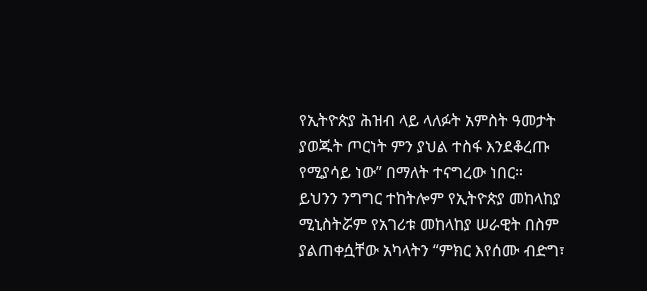የኢትዮጵያ ሕዝብ ላይ ላለፉት አምስት ዓመታት ያወጁት ጦርነት ምን ያህል ተስፋ እንደቆረጡ የሚያሳይ ነው” በማለት ተናግረው ነበር።
ይህንን ንግግር ተከትሎም የኢትዮጵያ መከላከያ ሚኒስትሯም የአገሪቱ መከላከያ ሠራዊት በስም ያልጠቀሷቸው አካላትን “ምክር እየሰሙ ብድግ፣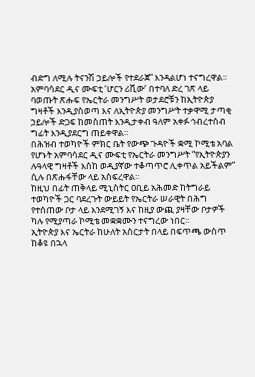ብድግ ለሚሉ ትናንሽ ኃይሎች የተደራጀ” እንዳልሆነ ተናግረዋል።
አምባሳደር ዲና ሙፍቲ ‘ሆርን ሪቪው’ በተባለ ድረ ገጽ ላይ ባወጡት ጽሑፍ የኤርትራ መንግሥት ወታደሮቹን ከኢትዮጵያ ግዛቶች እንዲያስወጣ እና ለኢትዮጵያ መንግሥት ተቃዋሚ ታጣቂ ኃይሎች ድጋፍ ከመስጠት እንዲታቀብ ዓለም አቀፉ ኅብረተሰብ ግፊት እንዲያደርግ ጠይቀዋል።
በሕዝብ ተወካዮች ምክር ቤት የውጭ ጉዳዮች ቋሚ ኮሚቴ አባል የሆኑት አምባሳደር ዲና ሙፍቲ የኤርትራ መንግሥት “የኢትዮጵያን ሉዓላዊ ግዛቶች እስከ ወዲያኛው ተቆጣጥሮ ሊቀጥል አይችልም” ሲሉ በጽሑፋቸው ላይ አስፍረዋል።
ከዚህ በፊት ጠቅላይ ሚኒስትር ዐቢይ አሕመድ ከትግራይ ተወካዮች ጋር ባደረጉት ውይይት የኤርትራ ሠራዊት በሕግ የተሰጠው ቦታ ላይ እንደሚገኝ እና ከዚያ ውጪ ያዛቸው ቦታዎች ካሉ የሚያጣራ ኮሚቴ መቋቋሙን ተናግረው ነበር።
ኢትዮጵያ እና ኤርትራ ከሁለት አስርታት በላይ በፍጥጫ ውስጥ ከቆዩ በኋላ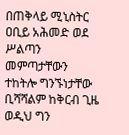በጠቅላይ ሚኒስትር ዐቢይ አሕመድ ወደ ሥልጣን መምጣታቸውን ተከትሎ ግንኙነታቸው ቢሻሻልም ከቅርብ ጊዜ ወዲህ ግን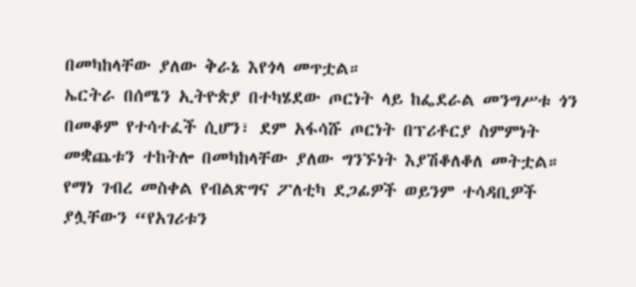በመካከላቸው ያለው ቅራኔ እየጎላ መጥቷል።
ኤርትራ በሰሜን ኢትዮጵያ በተካሄደው ጦርነት ላይ ከፌደራል መንግሥቱ ጎን በመቆም የተሳተፈች ሲሆን፣ ደም አፋሳሹ ጦርነት በፕሪቶርያ ስምምነት መቋጨቱን ተከትሎ በመካከላቸው ያለው ግንኙነት እያሽቆለቆለ መትቷል።
የማነ ገብረ መስቀል የብልጽግና ፖለቲካ ደጋፊዎች ወይንም ተሳዳቢዎች ያሏቸውን “የአገሪቱን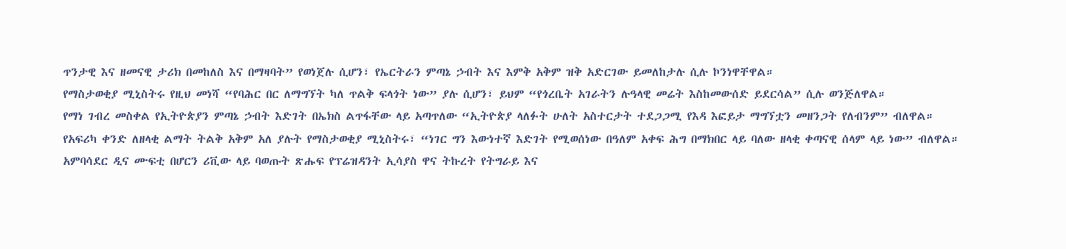ጥንታዊ እና ዘመናዊ ታሪክ በመከለስ እና በማዛባት” የወነጀሉ ሲሆን፣ የኤርትራን ምጣኔ ኃብት እና እምቅ አቅም ዝቅ አድርገው ይመለከታሉ ሲሉ ኮንነዋቸዋል።
የማስታወቂያ ሚኒስትሩ የዚህ መነሻ “የባሕር በር ለማግኘት ካለ ጥልቅ ፍላጎት ነው” ያሉ ሲሆን፣ ይህም “የጎረቤት አገራትን ሉዓላዊ መሬት እስከመውሰድ ይደርሳል” ሲሉ ወንጅለዋል።
የማነ ገብረ መስቀል የኢትዮጵያን ምጣኔ ኃብት እድገት በኤክስ ልጥፋቸው ላይ አጣጥለው “ኢትዮጵያ ላለፉት ሁለት አስተርታት ተደጋጋሚ የእዳ እፎይታ ማግኘቷን መዘንጋት የለብንም” ብለዋል።
የአፍሪካ ቀንድ ለዘላቂ ልማት ትልቅ አቅም አለ ያሉት የማስታወቂያ ሚኒስትሩ፣ “ነገር ግን እውነተኛ እድገት የሚወሰነው በዓለም አቀፍ ሕግ በማክበር ላይ ባለው ዘላቂ ቀጣናዊ ሰላም ላይ ነው” ብለዋል።
አምባሳደር ዲና ሙፍቲ በሆርን ሪቪው ላይ ባወጡት ጽሑፍ የፕሬዝዳንት ኢሳያስ ዋና ትኩረት የትግራይ እና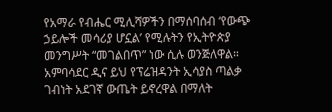የአማራ የብሔር ሚሊሻዎችን በማሰባሰብ ‘የውጭ ኃይሎች መሳሪያ ሆኗል’ የሚሉትን የኢትዮጵያ መንግሥት “መገልበጥ” ነው ሲሉ ወንጅለዋል።
አምባሳደር ዲና ይህ የፕሬዝዳንት ኢሳያስ ጣልቃ ገብነት አደገኛ ውጤት ይኖረዋል በማለት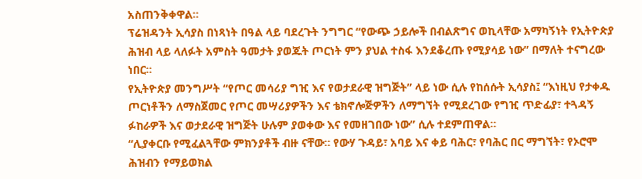አስጠንቅቀዋል።
ፕሬዝዳንት ኢሳያስ በነጻነት በዓል ላይ ባደረጉት ንግግር “የውጭ ኃይሎች በብልጽግና ወኪላቸው አማካኝነት የኢትዮጵያ ሕዝብ ላይ ላለፉት አምስት ዓመታት ያወጁት ጦርነት ምን ያህል ተስፋ እንደቆረጡ የሚያሳይ ነው” በማለት ተናግረው ነበር።
የኢትዮጵያ መንግሥት “የጦር መሳሪያ ግዢ እና የወታደራዊ ዝግጅት” ላይ ነው ሲሉ የከሰሱት ኢሳያስ፤ “እነዚህ የታቀዱ ጦርነቶችን ለማስጀመር የጦር መሣሪያዎችን እና ቴክኖሎጅዎችን ለማግኘት የሚደረገው የግዢ ጥድፊያ፣ ተጓዳኝ ፉከራዎች እና ወታደራዊ ዝግጅት ሁሉም ያወቀው እና የመዘገበው ነው” ሲሉ ተደምጠዋል።
“ሊያቀርቡ የሚፈልጓቸው ምክንያቶች ብዙ ናቸው። የውሃ ጉዳይ፣ አባይ እና ቀይ ባሕር፣ የባሕር በር ማግኘት፣ የኦሮሞ ሕዝብን የማይወክል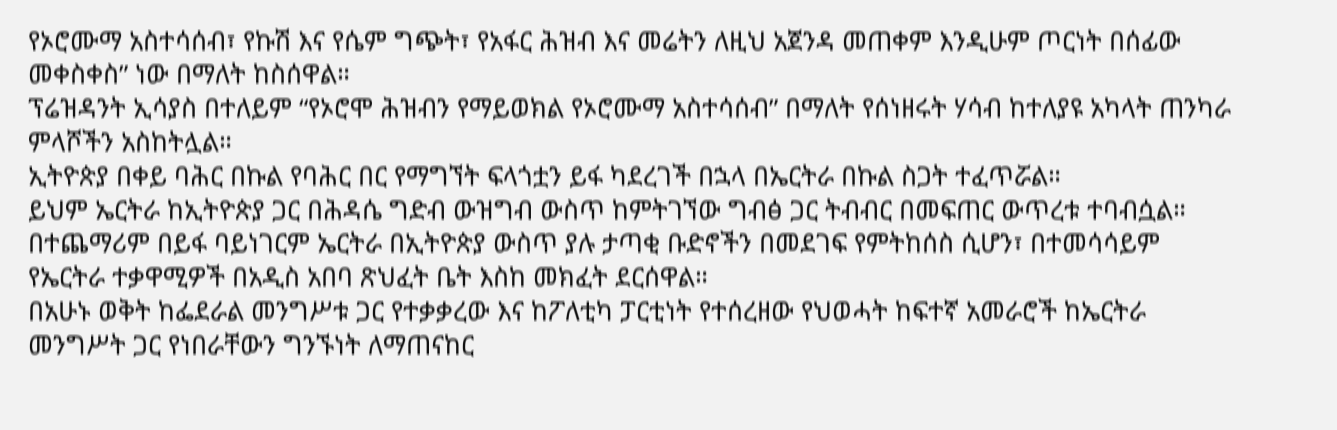የኦሮሙማ አስተሳሰብ፣ የኩሽ እና የሴም ግጭት፣ የአፋር ሕዝብ እና መሬትን ለዚህ አጀንዳ መጠቀም እንዲሁም ጦርነት በሰፊው መቀስቀስ” ነው በማለት ከስሰዋል።
ፕሬዝዳንት ኢሳያስ በተለይም “የኦሮሞ ሕዝብን የማይወክል የኦሮሙማ አስተሳሰብ” በማለት የሰነዘሩት ሃሳብ ከተለያዩ አካላት ጠንካራ ምላሾችን አስከትሏል።
ኢትዮጵያ በቀይ ባሕር በኩል የባሕር በር የማግኘት ፍላጎቷን ይፋ ካደረገች በኋላ በኤርትራ በኩል ስጋት ተፈጥሯል።
ይህም ኤርትራ ከኢትዮጵያ ጋር በሕዳሴ ግድብ ውዝግብ ውስጥ ከምትገኘው ግብፅ ጋር ትብብር በመፍጠር ውጥረቱ ተባብሷል።
በተጨማሪም በይፋ ባይነገርም ኤርትራ በኢትዮጵያ ውስጥ ያሉ ታጣቂ ቡድኖችን በመደገፍ የምትከሰስ ሲሆን፣ በተመሳሳይም የኤርትራ ተቃዋሚዎች በአዲስ አበባ ጽህፈት ቤት እስከ መክፈት ደርሰዋል።
በአሁኑ ወቅት ከፌደራል መንግሥቱ ጋር የተቃቃረው እና ከፖለቲካ ፓርቲነት የተሰረዘው የህወሓት ከፍተኛ አመራሮች ከኤርትራ መንግሥት ጋር የነበራቸውን ግንኙነት ለማጠናከር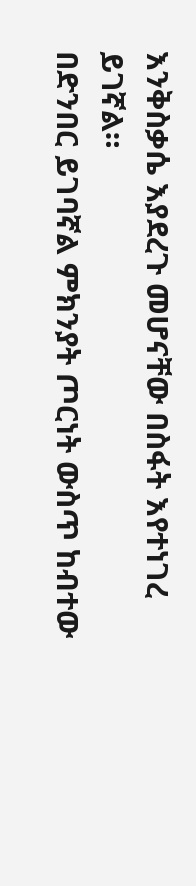እንቅስቃሴ እያደረጉ መሆናቸው በስፋት እየተነገረ ይገኛል።
በድንበር ይገባኛል ምክንያት ጦርነት ውስጥ ከብተው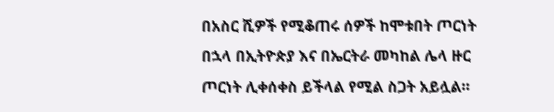በአስር ሺዎች የሚቆጠሩ ሰዎች ከሞቱበት ጦርነት በኋላ በኢትዮጵያ እና በኤርትራ መካከል ሌላ ዙር ጦርነት ሊቀሰቀስ ይችላል የሚል ስጋት አይሏል።